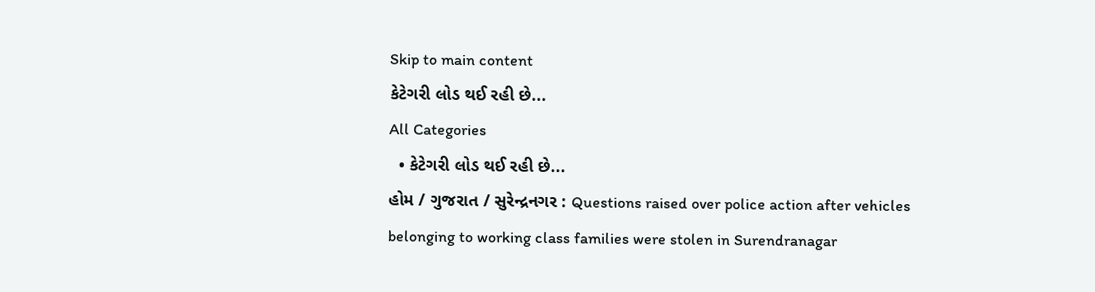Skip to main content
કેટેગરી લોડ થઈ રહી છે...
All Categories
  • કેટેગરી લોડ થઈ રહી છે...
હોમ / ગુજરાત / સુરેન્દ્રનગર : Questions raised over police action after vehicles belonging to working class families were stolen in Surendranagar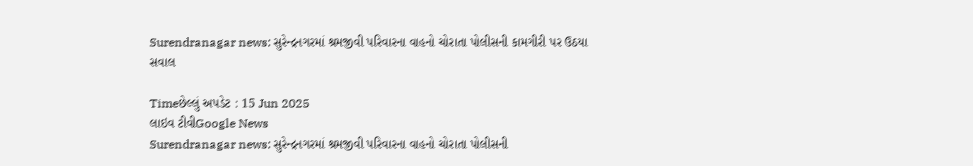Surendranagar news: સુરેન્દ્રનગરમાં શ્રમજીવી પરિવારના વાહનો ચોરાતા પોલીસની કામગીરી પર ઉઠયા સવાલ

Timeછેલ્લું અપડેટ : 15 Jun 2025
લાઇવ ટીવીGoogle News
Surendranagar news: સુરેન્દ્રનગરમાં શ્રમજીવી પરિવારના વાહનો ચોરાતા પોલીસની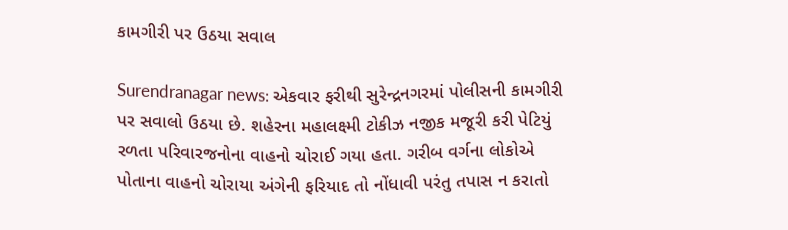કામગીરી પર ઉઠયા સવાલ

Surendranagar news: એકવાર ફરીથી સુરેન્દ્રનગરમાં પોલીસની કામગીરી પર સવાલો ઉઠયા છે. શહેરના મહાલક્ષ્મી ટોકીઝ નજીક મજૂરી કરી પેટિયું રળતા પરિવારજનોના વાહનો ચોરાઈ ગયા હતા. ગરીબ વર્ગના લોકોએ પોતાના વાહનો ચોરાયા અંગેની ફરિયાદ તો નોંધાવી પરંતુ તપાસ ન કરાતો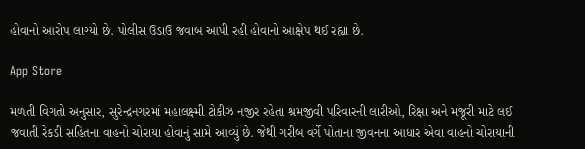હોવાનો આરોપ લાગ્યો છે. પોલીસ ઉડાઉ જવાબ આપી રહી હોવાનો આક્ષેપ થઈ રહ્યા છે.

App Store

મળતી વિગતો અનુસાર, સુરેન્દ્રનગરમાં મહાલક્ષ્મી ટોકીઝ નજીર રહેતા શ્રમજીવી પરિવારની લારીઓ, રિક્ષા અને મજૂરી માટે લઈ જવાતી રેકડી સહિતના વાહનો ચોરાયા હોવાનું સામે આવ્યું છે. જેથી ગરીબ વર્ગે પોતાના જીવનના આધાર એવા વાહનો ચોરાયાની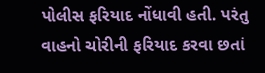પોલીસ ફરિયાદ નોંધાવી હતી. પરંતુ વાહનો ચોરીની ફરિયાદ કરવા છતાં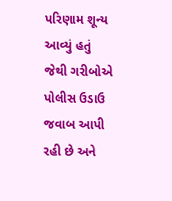પરિણામ શૂન્ય આવ્યું હતું જેથી ગરીબોએ પોલીસ ઉડાઉ જવાબ આપી રહી છે અને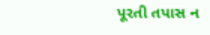પૂરતી તપાસ ન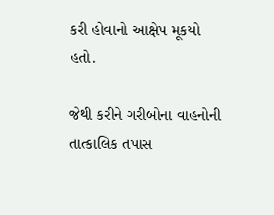કરી હોવાનો આક્ષેપ મૂકયો હતો.

જેથી કરીને ગરીબોના વાહનોની તાત્કાલિક તપાસ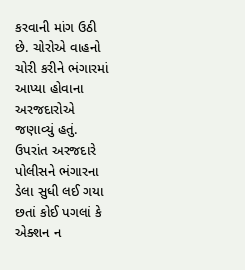કરવાની માંગ ઉઠી છે. ચોરોએ વાહનો ચોરી કરીને ભંગારમાં આપ્યા હોવાના અરજદારોએ જણાવ્યું હતું. ઉપરાંત અરજદારે પોલીસને ભંગારના ડેલા સુધી લઈ ગયા છતાં કોઈ પગલાં કે એક્શન ન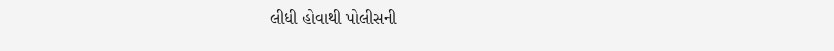લીધી હોવાથી પોલીસની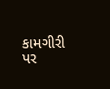કામગીરી પર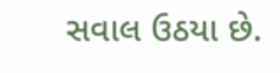સવાલ ઉઠયા છે.